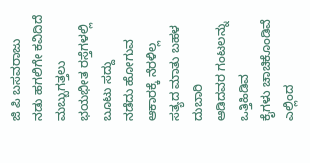ಜಿ ಪಿ ಬಸವರಾಜು
ನಡು ಹಗಲಿಗೇ ಕವಿದಿದೆ ಮಬ್ಬುಗತ್ತಲು
ಭಯಭೀತ ರಸ್ತೆಗಳಲ್ಲಿ ಬೂಟು ಸದ್ದು
ನಡೆದು ಹೋಗುವ ಆಕಾರಕ್ಕೆ ನೆರಳಿಲ್ಲ
ಸತ್ಯದ ಮಾತು ಬಹಳ ದುಬಾರಿ
ಆಡಿದವರ ಗಂಟಲನ್ನು ಒತ್ತಿಹಿಡಿವ
ಕೈಗಳು ಚಾಚಿಕೊಂಡಿವೆ ಎಲ್ಲಿಂದ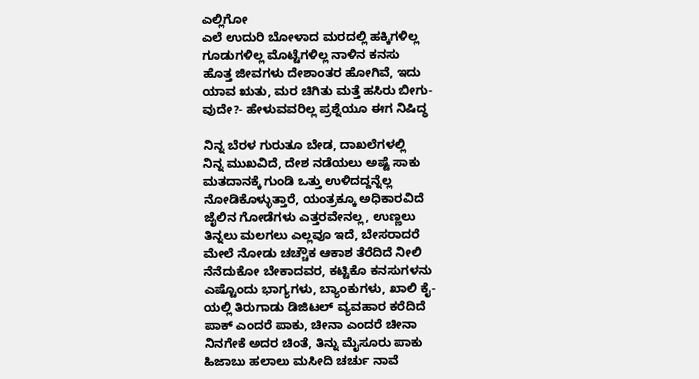ಎಲ್ಲಿಗೋ
ಎಲೆ ಉದುರಿ ಬೋಳಾದ ಮರದಲ್ಲಿ ಹಕ್ಕಿಗಳಿಲ್ಲ
ಗೂಡುಗಳಿಲ್ಲ ಮೊಟ್ಟೆಗಳಿಲ್ಲ ನಾಳಿನ ಕನಸು
ಹೊತ್ತ ಜೀವಗಳು ದೇಶಾಂತರ ಹೋಗಿವೆ, ಇದು
ಯಾವ ಋತು, ಮರ ಚಿಗಿತು ಮತ್ತೆ ಹಸಿರು ಬೀಗು-
ವುದೇ?- ಹೇಳುವವರಿಲ್ಲ ಪ್ರಶ್ನೆಯೂ ಈಗ ನಿಷಿದ್ಧ

ನಿನ್ನ ಬೆರಳ ಗುರುತೂ ಬೇಡ, ದಾಖಲೆಗಳಲ್ಲಿ
ನಿನ್ನ ಮುಖವಿದೆ, ದೇಶ ನಡೆಯಲು ಅಷ್ಟೆ ಸಾಕು
ಮತದಾನಕ್ಕೆ ಗುಂಡಿ ಒತ್ತು ಉಳಿದದ್ದನ್ನೆಲ್ಲ
ನೋಡಿಕೊಳ್ಳುತ್ತಾರೆ, ಯಂತ್ರಕ್ಕೂ ಅಧಿಕಾರವಿದೆ
ಜೈಲಿನ ಗೋಡೆಗಳು ಎತ್ತರವೇನಲ್ಲ, ಉಣ್ಣಲು
ತಿನ್ನಲು ಮಲಗಲು ಎಲ್ಲವೂ ಇದೆ, ಬೇಸರಾದರೆ
ಮೇಲೆ ನೋಡು ಚಚ್ಚೌಕ ಆಕಾಶ ತೆರೆದಿದೆ ನೀಲಿ
ನೆನೆದುಕೋ ಬೇಕಾದವರ, ಕಟ್ಟಿಕೊ ಕನಸುಗಳನು
ಎಷ್ಟೊಂದು ಭಾಗ್ಯಗಳು, ಬ್ಯಾಂಕುಗಳು, ಖಾಲಿ ಕೈ-
ಯಲ್ಲಿ ತಿರುಗಾಡು ಡಿಜಿಟಲ್ ವ್ಯವಹಾರ ಕರೆದಿದೆ
ಪಾಕ್ ಎಂದರೆ ಪಾಕು, ಚೀನಾ ಎಂದರೆ ಚೀನಾ
ನಿನಗೇಕೆ ಅದರ ಚಿಂತೆ, ತಿನ್ನು ಮೈಸೂರು ಪಾಕು
ಹಿಜಾಬು ಹಲಾಲು ಮಸೀದಿ ಚರ್ಚು ನಾವೆ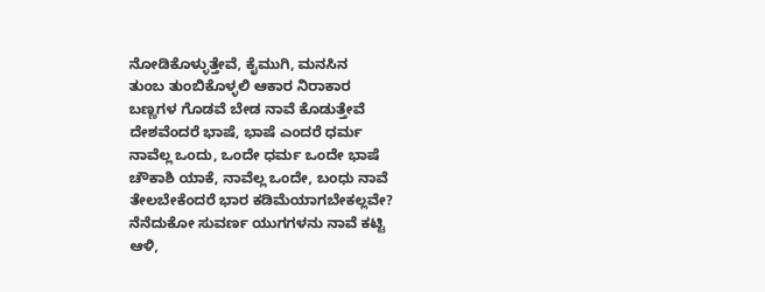ನೋಡಿಕೊಳ್ಳುತ್ತೇವೆ, ಕೈಮುಗಿ, ಮನಸಿನ
ತುಂಬ ತುಂಬಿಕೊಳ್ಳಲಿ ಆಕಾರ ನಿರಾಕಾರ
ಬಣ್ಣಗಳ ಗೊಡವೆ ಬೇಡ ನಾವೆ ಕೊಡುತ್ತೇವೆ
ದೇಶವೆಂದರೆ ಭಾಷೆ, ಭಾಷೆ ಎಂದರೆ ಧರ್ಮ
ನಾವೆಲ್ಲ ಒಂದು, ಒಂದೇ ಧರ್ಮ ಒಂದೇ ಭಾಷೆ
ಚೌಕಾಶಿ ಯಾಕೆ, ನಾವೆಲ್ಲ ಒಂದೇ, ಬಂಧು ನಾವೆ
ತೇಲಬೇಕೆಂದರೆ ಭಾರ ಕಡಿಮೆಯಾಗಬೇಕಲ್ಲವೇ?
ನೆನೆದುಕೋ ಸುವರ್ಣ ಯುಗಗಳನು ನಾವೆ ಕಟ್ಟಿ
ಆಳಿ,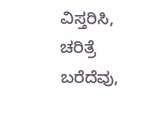ವಿಸ್ತರಿಸಿ, ಚರಿತ್ರೆ ಬರೆದೆವು,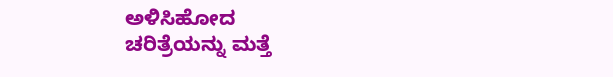ಅಳಿಸಿಹೋದ
ಚರಿತ್ರೆಯನ್ನು ಮತ್ತೆ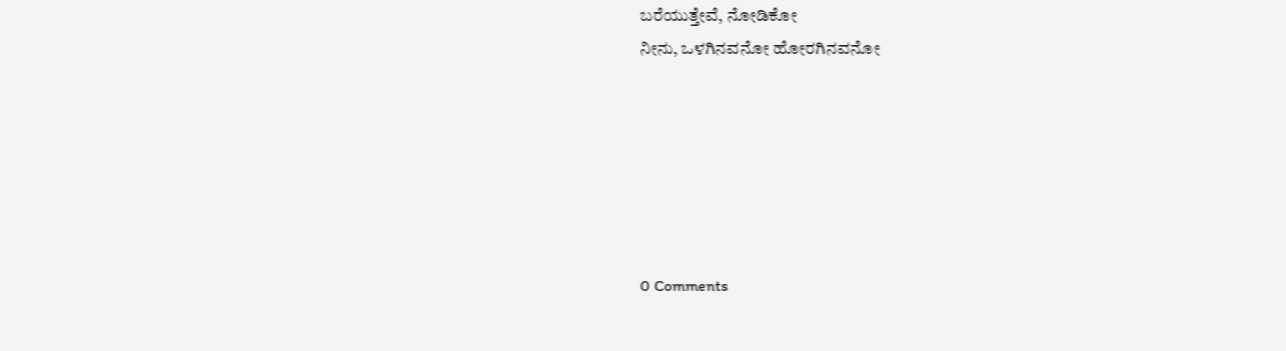ಬರೆಯುತ್ತೇವೆ, ನೋಡಿಕೋ
ನೀನು, ಒಳಗಿನವನೋ ಹೋರಗಿನವನೋ






0 Comments